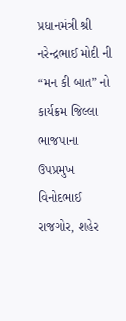પ્રધાનમંત્રી શ્રી નરેન્દ્રભાઈ મોદી ની “મન કી બાત” નો કાર્યક્રમ જિલ્લા ભાજપાના ઉપપ્રમુખ વિનોદભાઈ રાજગોર, શહેર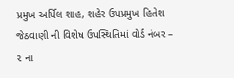પ્રમુખ અર્પિલ શાહ, શહેર ઉપપ્રમુખ હિતેશ જેઠવાણી ની વિશેષ ઉપસ્થિતિમાં વોર્ડ નંબર – ૨ ના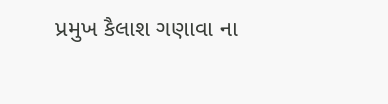પ્રમુખ કૈલાશ ગણાવા ના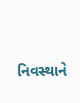નિવસ્થાને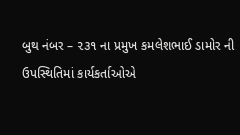બુથ નંબર – ૨૩૧ ના પ્રમુખ કમલેશભાઈ ડામોર ની ઉપસ્થિતિમાં કાર્યકર્તાઓએ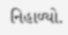નિહાળ્યો.